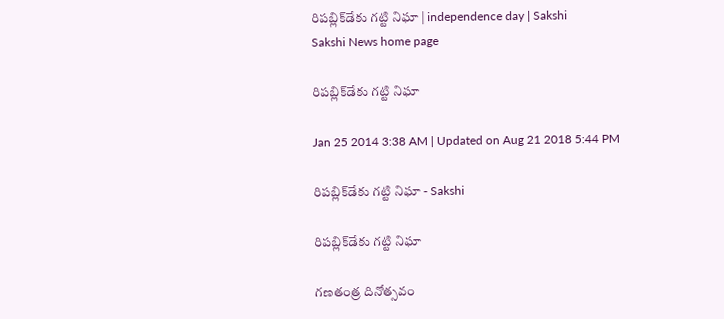రిపబ్లిక్‌డేకు గట్టి నిఘా | independence day | Sakshi
Sakshi News home page

రిపబ్లిక్‌డేకు గట్టి నిఘా

Jan 25 2014 3:38 AM | Updated on Aug 21 2018 5:44 PM

రిపబ్లిక్‌డేకు గట్టి నిఘా - Sakshi

రిపబ్లిక్‌డేకు గట్టి నిఘా

గణతంత్ర దినోత్సవం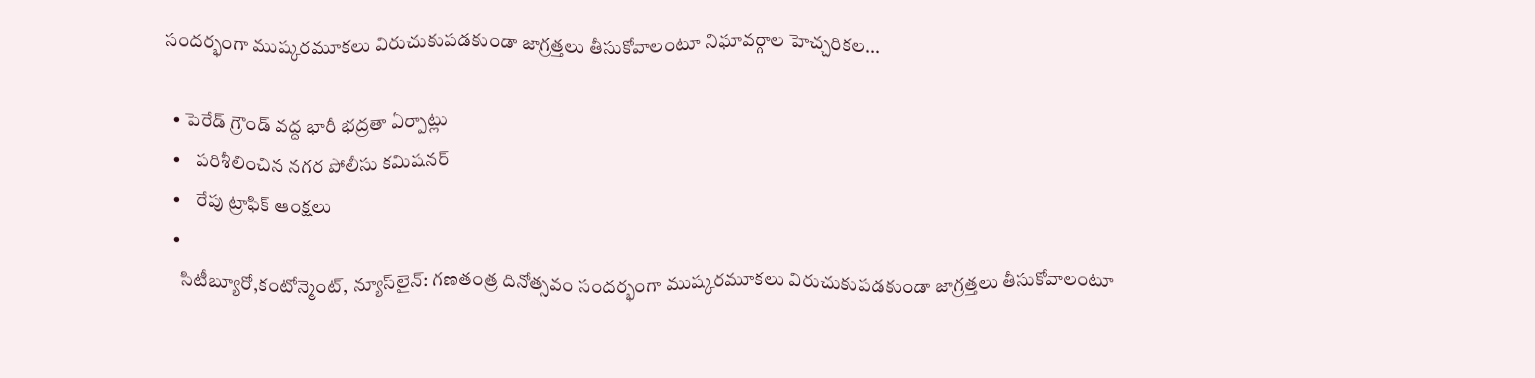సందర్భంగా ముష్కరమూకలు విరుచుకుపడకుండా జాగ్రత్తలు తీసుకోవాలంటూ నిఘావర్గాల హెచ్చరికల...

  • పెరేడ్ గ్రౌండ్ వద్ద భారీ భద్రతా ఏర్పాట్లు
  •    పరిశీలించిన నగర పోలీసు కమిషనర్
  •    రేపు ట్రాఫిక్ ఆంక్షలు
  •
    సిటీబ్యూరో,కంటోన్మెంట్, న్యూస్‌లైన్: గణతంత్ర దినోత్సవం సందర్భంగా ముష్కరమూకలు విరుచుకుపడకుండా జాగ్రత్తలు తీసుకోవాలంటూ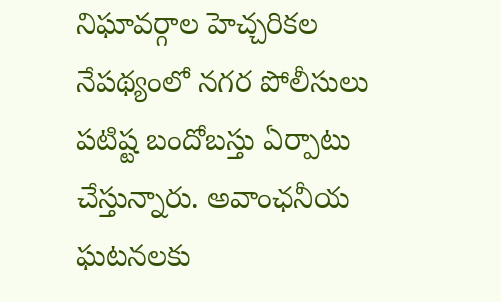నిఘావర్గాల హెచ్చరికల నేపథ్యంలో నగర పోలీసులు పటిష్ట బందోబస్తు ఏర్పాటు చేస్తున్నారు. అవాంఛనీయ ఘటనలకు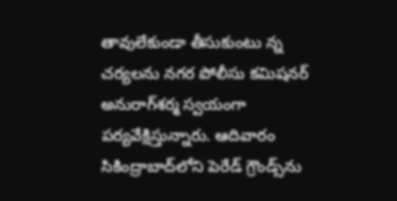తావులేకుండా తీసుకుంటు న్న చర్యలను నగర పోలీసు కమిషనర్ అనురాగ్‌శర్మ స్వయంగా పర్యవేక్షిస్తున్నారు. ఆదివారం సికింద్రాబాద్‌లోని పెరేడ్ గ్రౌండ్స్‌ను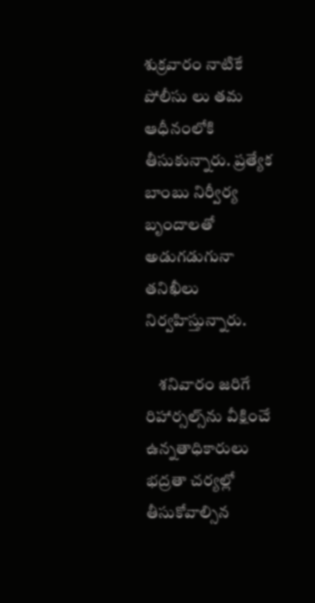శుక్రవారం నాటికే పోలీసు లు తమ ఆధీనంలోకి తీసుకున్నారు. ప్రత్యేక బాంబు నిర్వీర్య బృందాలతో అడుగడుగునా తనిఖీలు నిర్వహిస్తున్నారు.

    శనివారం జరిగే రిహార్సల్స్‌ను వీక్షించే ఉన్నతాధికారులు భద్రతా చర్యల్లో తీసుకోవాల్సిన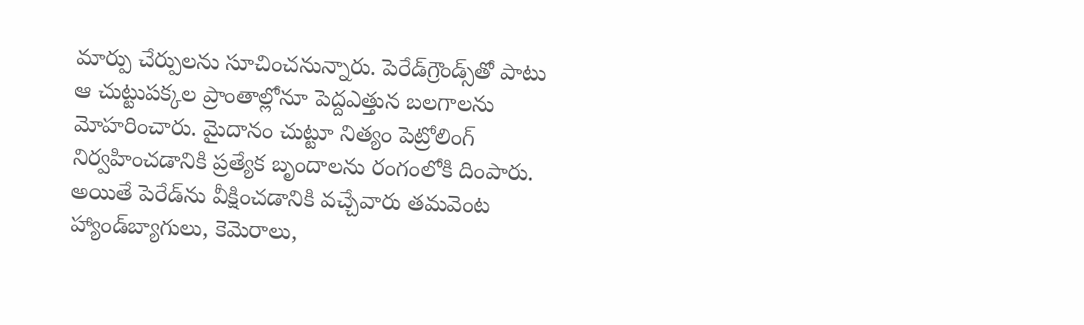మార్పు చేర్పులను సూచించనున్నారు. పెరేడ్‌గ్రౌండ్స్‌తో పాటు ఆ చుట్టుపక్కల ప్రాంతాల్లోనూ పెద్దఎత్తున బలగాలను మోహరించారు. మైదానం చుట్టూ నిత్యం పెట్రోలింగ్ నిర్వహించడానికి ప్రత్యేక బృందాలను రంగంలోకి దింపారు. అయితే పెరేడ్‌ను వీక్షించడానికి వచ్చేవారు తమవెంట హ్యాండ్‌బ్యాగులు, కెమెరాలు,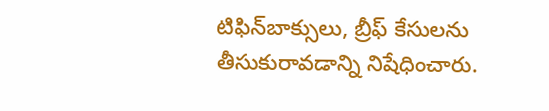టిఫిన్‌బాక్సులు, బ్రీఫ్ కేసులను తీసుకురావడాన్ని నిషేధించారు.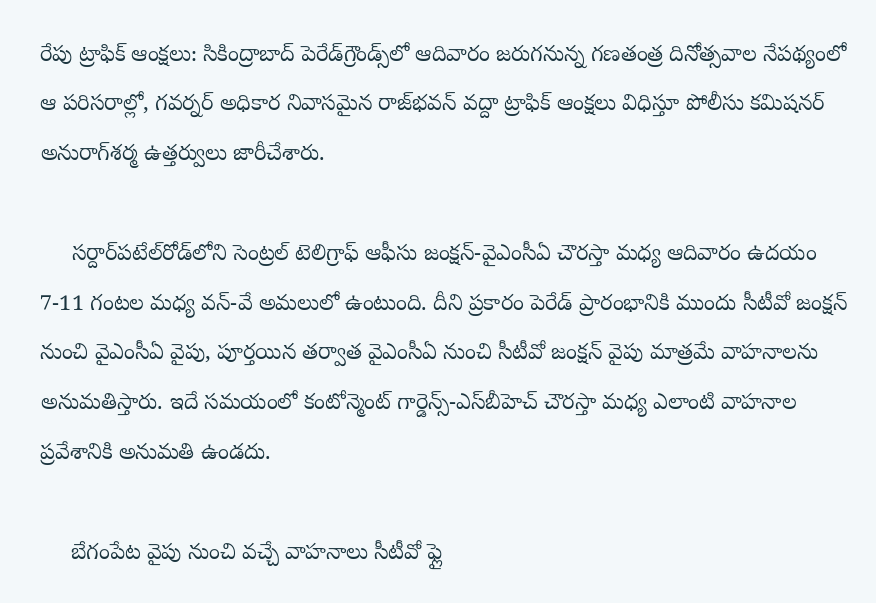రేపు ట్రాఫిక్ ఆంక్షలు: సికింద్రాబాద్ పెరేడ్‌గ్రౌండ్స్‌లో ఆదివారం జరుగనున్న గణతంత్ర దినోత్సవాల నేపథ్యంలో ఆ పరిసరాల్లో, గవర్నర్ అధికార నివాసమైన రాజ్‌భవన్ వద్దా ట్రాఫిక్ ఆంక్షలు విధిస్తూ పోలీసు కమిషనర్ అనురాగ్‌శర్మ ఉత్తర్వులు జారీచేశారు.

     సర్దార్‌పటేల్‌రోడ్‌లోని సెంట్రల్ టెలిగ్రాఫ్ ఆఫీసు జంక్షన్-వైఎంసీఏ చౌరస్తా మధ్య ఆదివారం ఉదయం 7-11 గంటల మధ్య వన్-వే అమలులో ఉంటుంది. దీని ప్రకారం పెరేడ్ ప్రారంభానికి ముందు సీటీవో జంక్షన్ నుంచి వైఎంసీఏ వైపు, పూర్తయిన తర్వాత వైఎంసీఏ నుంచి సీటీవో జంక్షన్ వైపు మాత్రమే వాహనాలను అనుమతిస్తారు. ఇదే సమయంలో కంటోన్మెంట్ గార్డెన్స్-ఎస్‌బీహెచ్ చౌరస్తా మధ్య ఎలాంటి వాహనాల ప్రవేశానికి అనుమతి ఉండదు.

     బేగంపేట వైపు నుంచి వచ్చే వాహనాలు సీటీవో ఫ్లై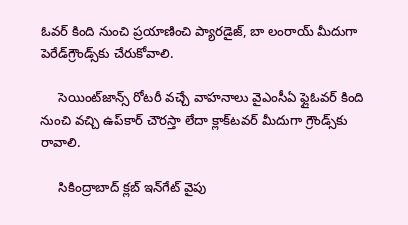ఓవర్ కింది నుంచి ప్రయాణించి ప్యారడైజ్, బా లంరాయ్ మీదుగా పెరేడ్‌గ్రౌండ్స్‌కు చేరుకోవాలి.

     సెయింట్‌జాన్స్ రోటరీ వచ్చే వాహనాలు వైఎంసీఏ ఫ్లైఓవర్ కింది నుంచి వచ్చి ఉప్‌కార్ చౌరస్తా లేదా క్లాక్‌టవర్ మీదుగా గ్రౌండ్స్‌కు రావాలి.

     సికింద్రాబాద్ క్లబ్ ఇన్‌గేట్ వైపు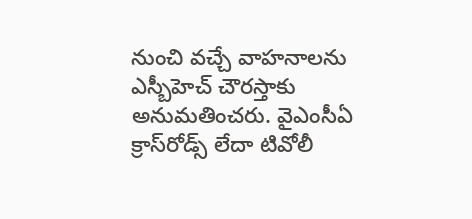నుంచి వచ్చే వాహనాలను ఎస్బీహెచ్ చౌరస్తాకు అనుమతించరు. వైఎంసీఏ క్రాస్‌రోడ్స్ లేదా టివోలీ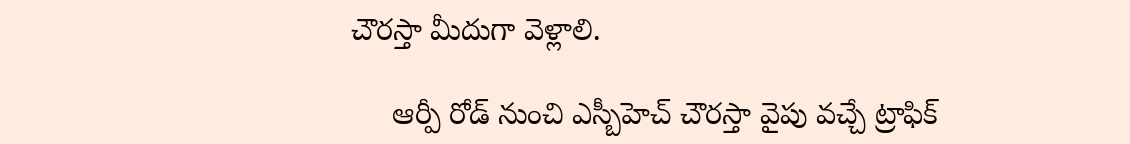చౌరస్తా మీదుగా వెళ్లాలి.

     ఆర్పీ రోడ్ నుంచి ఎస్బీహెచ్ చౌరస్తా వైపు వచ్చే ట్రాఫిక్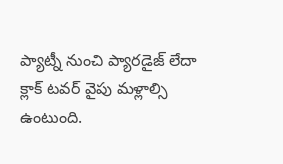ప్యాట్నీ నుంచి ప్యారడైజ్ లేదా క్లాక్ టవర్ వైపు మళ్లాల్సి ఉంటుంది.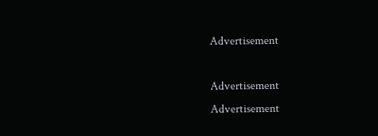Advertisement

Advertisement
Advertisement